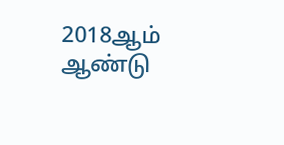2018ஆம் ஆண்டு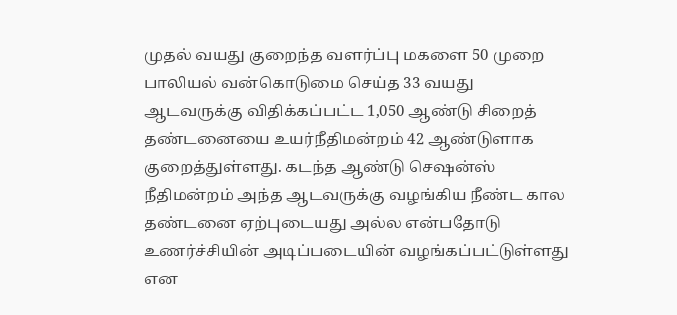முதல் வயது குறைந்த வளர்ப்பு மகளை 50 முறை பாலியல் வன்கொடுமை செய்த 33 வயது ஆடவருக்கு விதிக்கப்பட்ட 1,050 ஆண்டு சிறைத் தண்டனையை உயர்நீதிமன்றம் 42 ஆண்டுளாக குறைத்துள்ளது. கடந்த ஆண்டு செஷன்ஸ் நீதிமன்றம் அந்த ஆடவருக்கு வழங்கிய நீண்ட கால தண்டனை ஏற்புடையது அல்ல என்பதோடு உணர்ச்சியின் அடிப்படையின் வழங்கப்பட்டுள்ளது என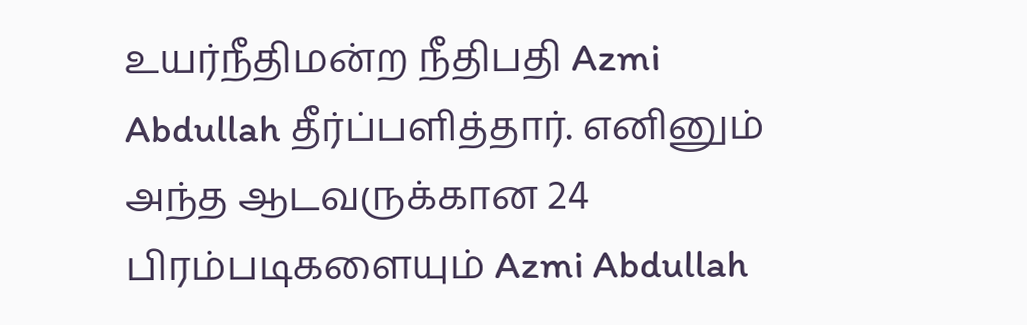உயர்நீதிமன்ற நீதிபதி Azmi Abdullah தீர்ப்பளித்தார். எனினும் அந்த ஆடவருக்கான 24 பிரம்படிகளையும் Azmi Abdullah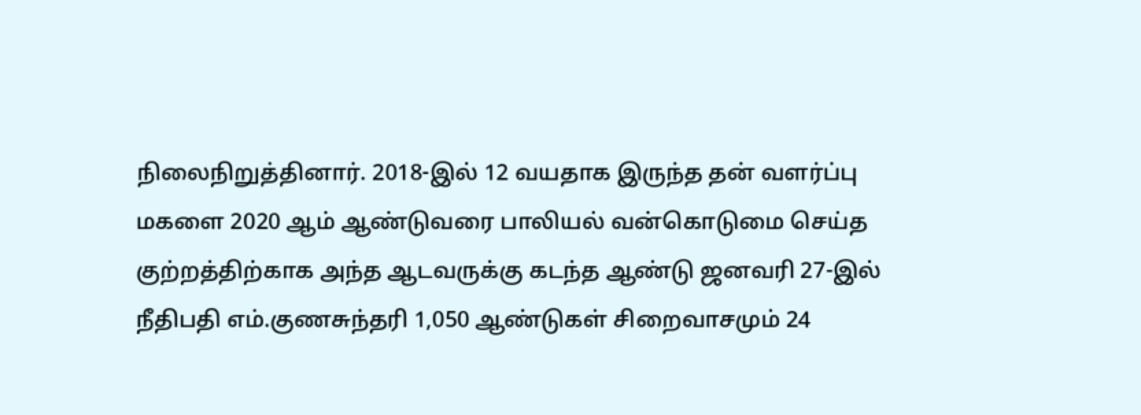நிலைநிறுத்தினார். 2018-இல் 12 வயதாக இருந்த தன் வளர்ப்பு மகளை 2020 ஆம் ஆண்டுவரை பாலியல் வன்கொடுமை செய்த குற்றத்திற்காக அந்த ஆடவருக்கு கடந்த ஆண்டு ஜனவரி 27-இல் நீதிபதி எம்.குணசுந்தரி 1,050 ஆண்டுகள் சிறைவாசமும் 24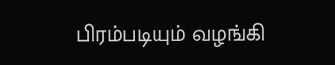பிரம்படியும் வழங்கி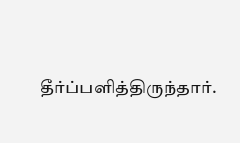தீர்ப்பளித்திருந்தார்.